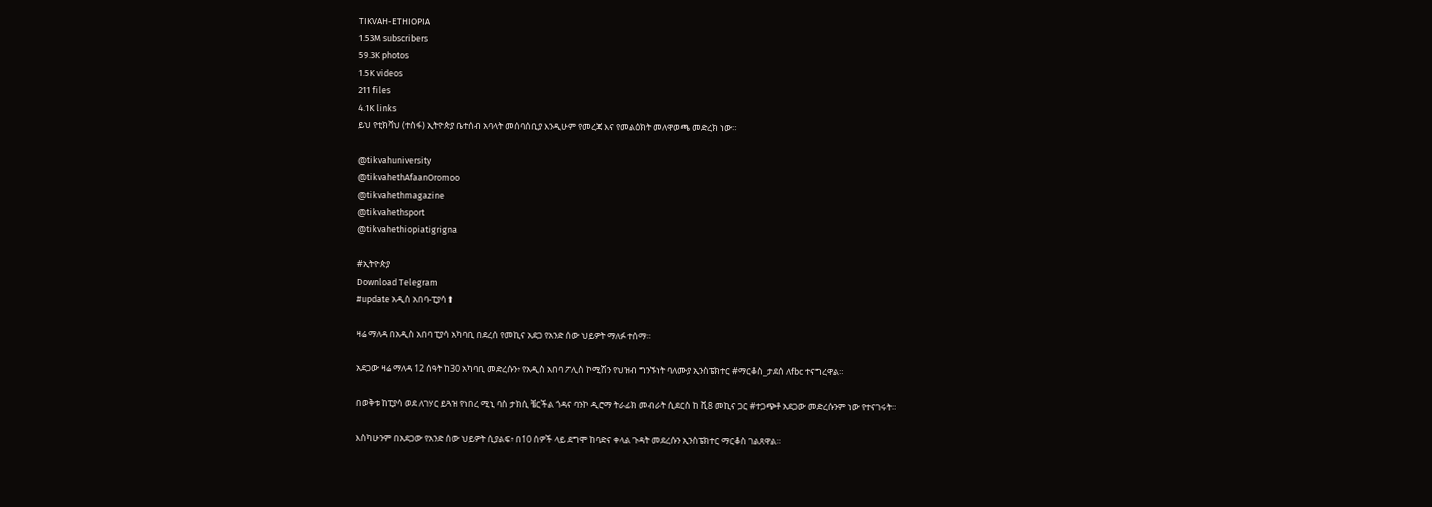TIKVAH-ETHIOPIA
1.53M subscribers
59.3K photos
1.5K videos
211 files
4.1K links
ይህ የቲክቫህ (ተስፋ) ኢትዮጵያ ቤተሰብ አባላት መሰባሰቢያ እንዲሁም የመረጃ እና የመልዕክት መለዋወጫ መድረክ ነው።

@tikvahuniversity
@tikvahethAfaanOromoo
@tikvahethmagazine
@tikvahethsport
@tikvahethiopiatigrigna

#ኢትዮጵያ
Download Telegram
#update አዲስ አበባ-ፒያሳ⬆

ዛሬ ማለዳ በአዲስ አበባ ፒያሳ አካባቢ በደረሰ የመኪና አደጋ የአንድ ሰው ህይዎት ማለፉ ተሰማ።

አደጋው ዛሬ ማለዳ 12 ሰዓት ከ30 አካባቢ መድረሱን፥ የአዲስ አበባ ፖሊስ ኮሚሽን የህዝብ ግንኙነት ባለሙያ ኢንስፔክተር #ማርቆስ_ታደሰ ለfbc ተናግረዋል።

በወቅቱ ከፒያሳ ወደ ለገሃር ይጓዝ የነበረ ሚኒ ባስ ታክሲ ቼርችል ጎዳና ባንኮ ዲሮማ ትራፊክ መብራት ሲደርስ ከ ቪ8 መኪና ጋር #ተጋጭቶ አደጋው መድረሱንም ነው የተናገሩት።

እስካሁንም በአደጋው የአንድ ሰው ህይዎት ሲያልፍ፥ በ10 ሰዎች ላይ ደግሞ ከባድና ቀላል ጉዳት መደረሱን ኢንስፔክተር ማርቆስ ገልጸዋል።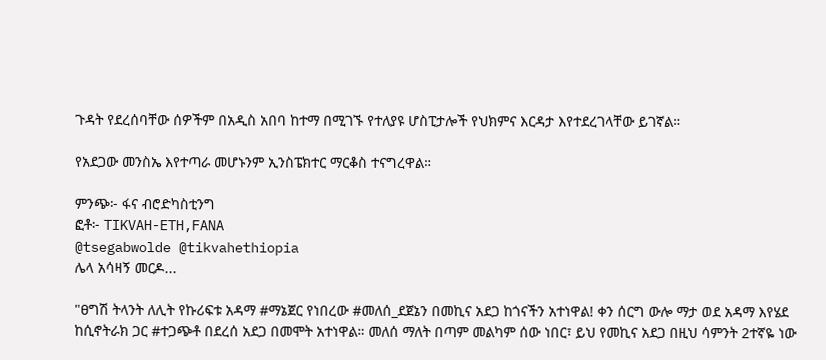ጉዳት የደረሰባቸው ሰዎችም በአዲስ አበባ ከተማ በሚገኙ የተለያዩ ሆስፒታሎች የህክምና እርዳታ እየተደረገላቸው ይገኛል።

የአደጋው መንስኤ እየተጣራ መሆኑንም ኢንስፔክተር ማርቆስ ተናግረዋል።

ምንጭ፦ ፋና ብሮድካስቲንግ
ፎቶ፦ TIKVAH-ETH,FANA
@tsegabwolde @tikvahethiopia
ሌላ አሳዛኝ መርዶ...

"ፀግሽ ትላንት ለሊት የኩሪፍቱ አዳማ #ማኔጀር የነበረው #መለሰ_ደጀኔን በመኪና አደጋ ከጎናችን አተነዋል! ቀን ሰርግ ውሎ ማታ ወደ አዳማ እየሄደ ከሲኖትራክ ጋር #ተጋጭቶ በደረሰ አደጋ በመሞት አተነዋል። መለሰ ማለት በጣም መልካም ሰው ነበር፣ ይህ የመኪና አደጋ በዚህ ሳምንት 2ተኛዬ ነው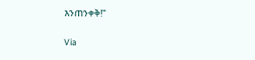እንጠንቀቅ!"

Via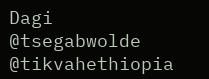Dagi
@tsegabwolde @tikvahethiopia